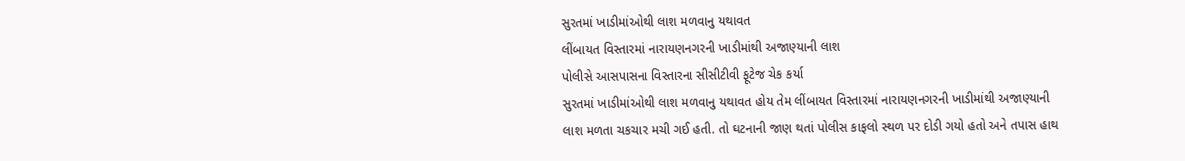સુરતમાં ખાડીમાંઓથી લાશ મળવાનુ યથાવત
લીંબાયત વિસ્તારમાં નારાયણનગરની ખાડીમાંથી અજાણ્યાની લાશ
પોલીસે આસપાસના વિસ્તારના સીસીટીવી ફૂટેજ ચેક કર્યા
સુરતમાં ખાડીમાંઓથી લાશ મળવાનુ યથાવત હોય તેમ લીંબાયત વિસ્તારમાં નારાયણનગરની ખાડીમાંથી અજાણ્યાની લાશ મળતા ચકચાર મચી ગઈ હતી. તો ઘટનાની જાણ થતાં પોલીસ કાફલો સ્થળ પર દોડી ગયો હતો અને તપાસ હાથ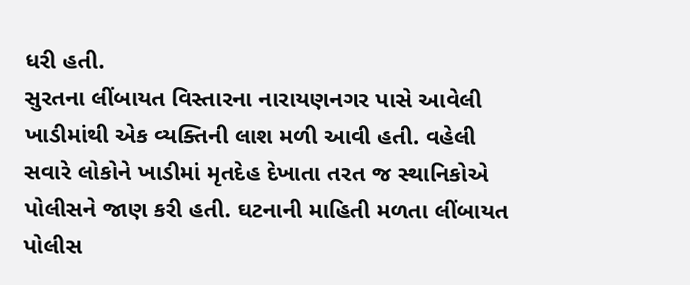ધરી હતી.
સુરતના લીંબાયત વિસ્તારના નારાયણનગર પાસે આવેલી ખાડીમાંથી એક વ્યક્તિની લાશ મળી આવી હતી. વહેલી સવારે લોકોને ખાડીમાં મૃતદેહ દેખાતા તરત જ સ્થાનિકોએ પોલીસને જાણ કરી હતી. ઘટનાની માહિતી મળતા લીંબાયત પોલીસ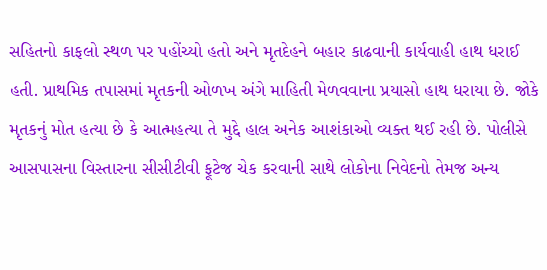સહિતનો કાફલો સ્થળ પર પહોંચ્યો હતો અને મૃતદેહને બહાર કાઢવાની કાર્યવાહી હાથ ધરાઈ હતી. પ્રાથમિક તપાસમાં મૃતકની ઓળખ અંગે માહિતી મેળવવાના પ્રયાસો હાથ ધરાયા છે. જોકે મૃતકનું મોત હત્યા છે કે આત્મહત્યા તે મુદ્દે હાલ અનેક આશંકાઓ વ્યક્ત થઈ રહી છે. પોલીસે આસપાસના વિસ્તારના સીસીટીવી ફૂટેજ ચેક કરવાની સાથે લોકોના નિવેદનો તેમજ અન્ય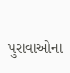પુરાવાઓના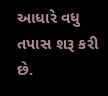આધારે વધુ તપાસ શરૂ કરી છે.